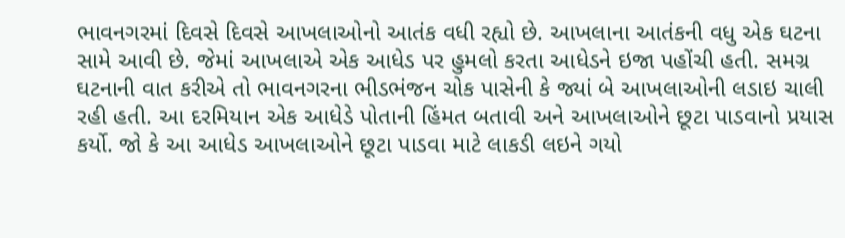ભાવનગરમાં દિવસે દિવસે આખલાઓનો આતંક વધી રહ્યો છે. આખલાના આતંકની વધુ એક ઘટના સામે આવી છે. જેમાં આખલાએ એક આધેડ પર હુમલો કરતા આધેડને ઇજા પહોંચી હતી. સમગ્ર ઘટનાની વાત કરીએ તો ભાવનગરના ભીડભંજન ચોક પાસેની કે જ્યાં બે આખલાઓની લડાઇ ચાલી રહી હતી. આ દરમિયાન એક આધેડે પોતાની હિંમત બતાવી અને આખલાઓને છૂટા પાડવાનો પ્રયાસ કર્યો. જો કે આ આધેડ આખલાઓને છૂટા પાડવા માટે લાકડી લઇને ગયો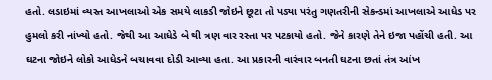હતો. લડાઇમાં વ્યસ્ત આખલાઓ એક સમયે લાકડી જોઇને છૂટા તો પડ્યા પરંતુ ગણતરીની સેકન્ડમાં આખલાએ આધેડ પર હુમલો કરી નાંખ્યો હતો. જેથી આ આધેડે બે થી ત્રણ વાર રસ્તા પર પટકાયો હતો. જેને કારણે તેને ઇજા પહોંચી હતી. આ ઘટના જોઇને લોકો આધેડને બચાવવા દોડી આવ્યા હતા. આ પ્રકારની વારંવાર બનતી ઘટના છતાં તંત્ર આંખ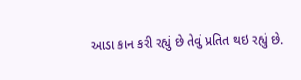આડા કાન કરી રહ્યું છે તેવું પ્રતિત થઇ રહ્યું છે.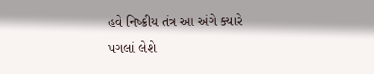હવે નિષ્ક્રીય તંત્ર આ અંગે ક્યારે પગલાં લેશે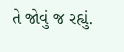તે જોવું જ રહ્યું.